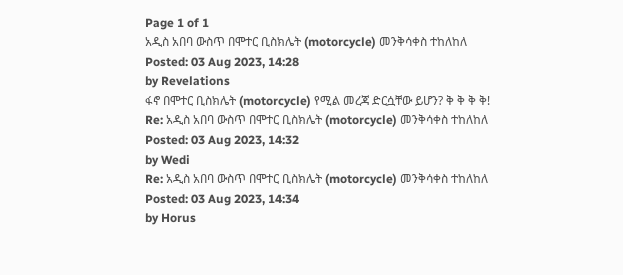Page 1 of 1
አዲስ አበባ ውስጥ በሞተር ቢስክሌት (motorcycle) መንቅሳቀስ ተከለከለ
Posted: 03 Aug 2023, 14:28
by Revelations
ፋኖ በሞተር ቢስክሌት (motorcycle) የሚል መረጃ ድርሷቸው ይሆን? ቅ ቅ ቅ ቅ!
Re: አዲስ አበባ ውስጥ በሞተር ቢስክሌት (motorcycle) መንቅሳቀስ ተከለከለ
Posted: 03 Aug 2023, 14:32
by Wedi
Re: አዲስ አበባ ውስጥ በሞተር ቢስክሌት (motorcycle) መንቅሳቀስ ተከለከለ
Posted: 03 Aug 2023, 14:34
by Horus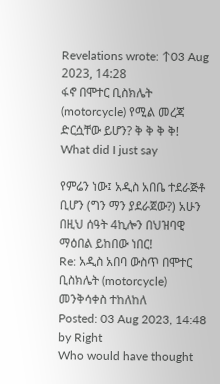Revelations wrote: ↑03 Aug 2023, 14:28
ፋኖ በሞተር ቢስክሌት (motorcycle) የሚል መረጃ ድርሷቸው ይሆን? ቅ ቅ ቅ ቅ!
What did I just say

የምሬን ነው፤ አዲስ አበቤ ተደራጅቶ ቢሆን (ግን ማን ያደራጀው?) አሁን በዚህ ሰዓት 4ኪሎን በህዝባዊ ማዕበል ይከበው ነበር!
Re: አዲስ አበባ ውስጥ በሞተር ቢስክሌት (motorcycle) መንቅሳቀስ ተከለከለ
Posted: 03 Aug 2023, 14:48
by Right
Who would have thought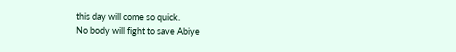this day will come so quick.
No body will fight to save Abiye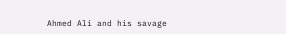Ahmed Ali and his savage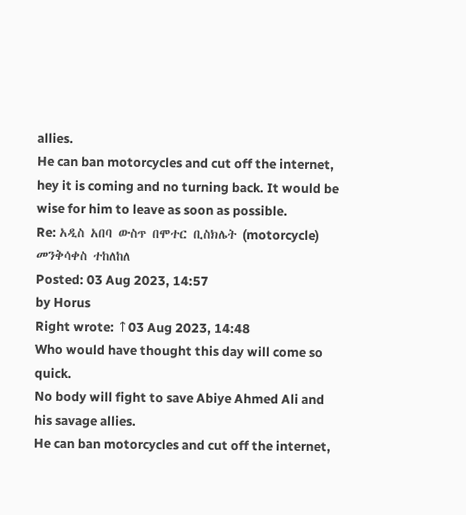allies.
He can ban motorcycles and cut off the internet, hey it is coming and no turning back. It would be wise for him to leave as soon as possible.
Re: አዲስ አበባ ውስጥ በሞተር ቢስክሌት (motorcycle) መንቅሳቀስ ተከለከለ
Posted: 03 Aug 2023, 14:57
by Horus
Right wrote: ↑03 Aug 2023, 14:48
Who would have thought this day will come so quick.
No body will fight to save Abiye Ahmed Ali and his savage allies.
He can ban motorcycles and cut off the internet,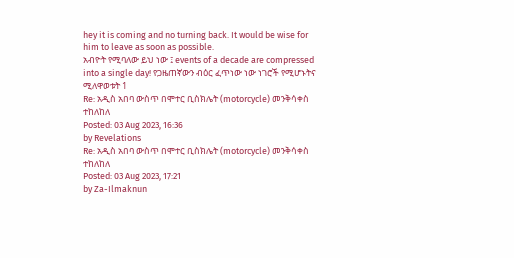hey it is coming and no turning back. It would be wise for him to leave as soon as possible.
አብዮት የሚባለው ይህ ነው ፤ events of a decade are compressed into a single day! የጋዜጠኛውን ብዕር ፈጥነው ነው ነገሮች የሚሆኑትና ሚለዋወቱት 1
Re: አዲስ አበባ ውስጥ በሞተር ቢስክሌት (motorcycle) መንቅሳቀስ ተከለከለ
Posted: 03 Aug 2023, 16:36
by Revelations
Re: አዲስ አበባ ውስጥ በሞተር ቢስክሌት (motorcycle) መንቅሳቀስ ተከለከለ
Posted: 03 Aug 2023, 17:21
by Za-Ilmaknun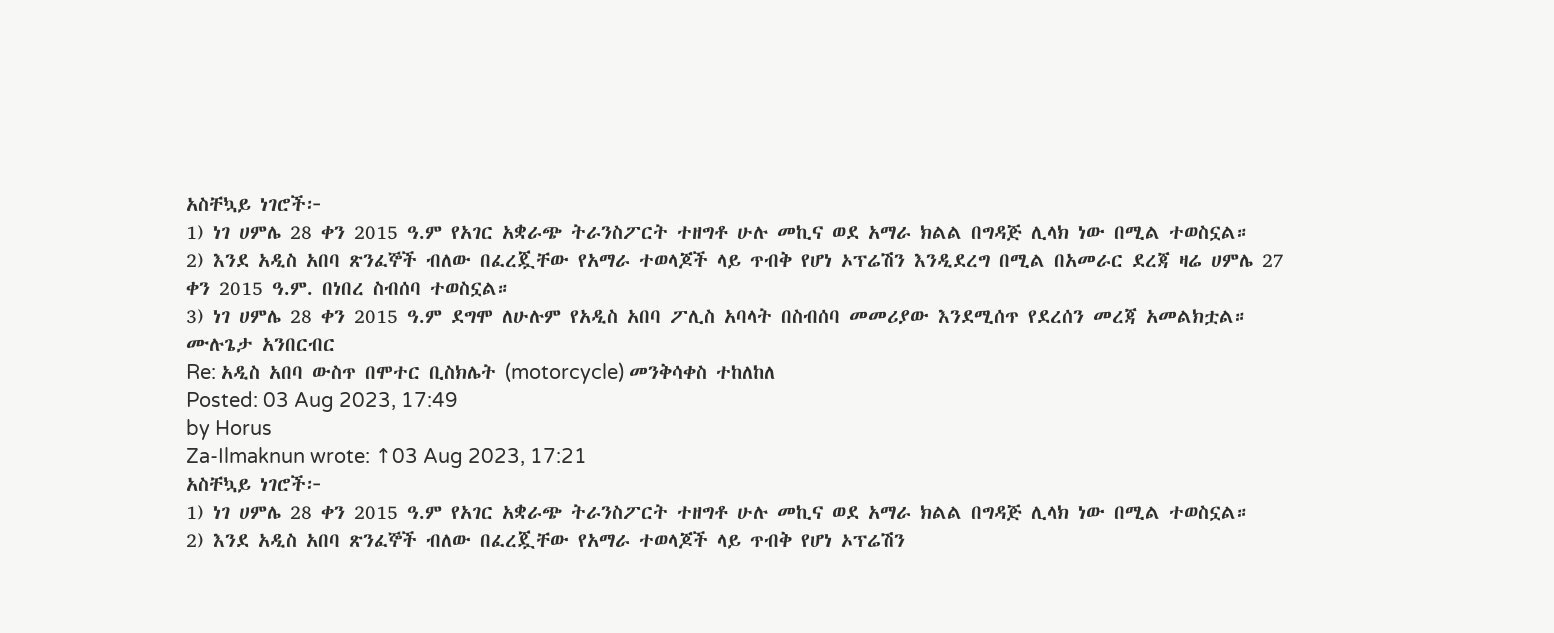አስቸኳይ ነገሮች፦
1) ነገ ሀምሌ 28 ቀን 2015 ዓ.ም የአገር አቋራጭ ትራንስፖርት ተዘግቶ ሁሉ መኪና ወደ አማራ ክልል በግዳጅ ሊላክ ነው በሚል ተወስኗል።
2) እንደ አዲስ አበባ ጽንፈኞች ብለው በፈረጇቸው የአማራ ተወላጆች ላይ ጥብቅ የሆነ ኦፕሬሽን እንዲደረግ በሚል በአመራር ደረጃ ዛሬ ሀምሌ 27 ቀን 2015 ዓ.ም. በነበረ ስብሰባ ተወስኗል።
3) ነገ ሀምሌ 28 ቀን 2015 ዓ.ም ደግሞ ለሁሉም የአዲስ አበባ ፖሊስ አባላት በስብሰባ መመሪያው እንደሚሰጥ የደረሰን መረጃ አመልክቷል።
ሙሉጌታ አንበርብር
Re: አዲስ አበባ ውስጥ በሞተር ቢስክሌት (motorcycle) መንቅሳቀስ ተከለከለ
Posted: 03 Aug 2023, 17:49
by Horus
Za-Ilmaknun wrote: ↑03 Aug 2023, 17:21
አስቸኳይ ነገሮች፦
1) ነገ ሀምሌ 28 ቀን 2015 ዓ.ም የአገር አቋራጭ ትራንስፖርት ተዘግቶ ሁሉ መኪና ወደ አማራ ክልል በግዳጅ ሊላክ ነው በሚል ተወስኗል።
2) እንደ አዲስ አበባ ጽንፈኞች ብለው በፈረጇቸው የአማራ ተወላጆች ላይ ጥብቅ የሆነ ኦፕሬሽን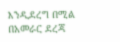እንዲደረግ በሚል በአመራር ደረጃ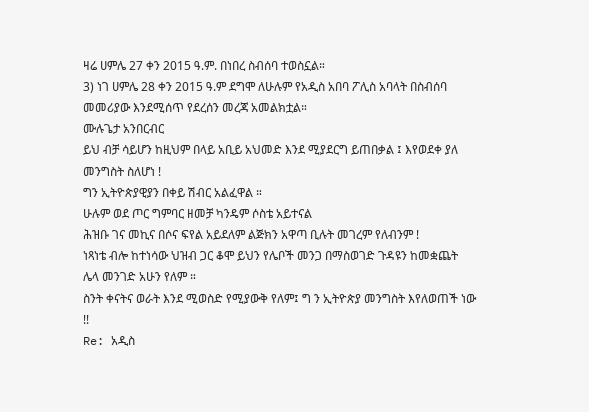ዛሬ ሀምሌ 27 ቀን 2015 ዓ.ም. በነበረ ስብሰባ ተወስኗል።
3) ነገ ሀምሌ 28 ቀን 2015 ዓ.ም ደግሞ ለሁሉም የአዲስ አበባ ፖሊስ አባላት በስብሰባ መመሪያው እንደሚሰጥ የደረሰን መረጃ አመልክቷል።
ሙሉጌታ አንበርብር
ይህ ብቻ ሳይሆን ከዚህም በላይ አቢይ አህመድ እንደ ሚያደርግ ይጠበቃል ፤ እየወደቀ ያለ መንግስት ስለሆነ !
ግን ኢትዮጵያዊያን በቀይ ሽብር አልፈዋል ።
ሁሉም ወደ ጦር ግምባር ዘመቻ ካንዴም ሶስቴ አይተናል
ሕዝቡ ገና መኪና በሶና ፍየል አይደለም ልጅክን አዋጣ ቢሉት መገረም የለብንም !
ነጻነቴ ብሎ ከተነሳው ህዝብ ጋር ቆሞ ይህን የሌቦች መንጋ በማስወገድ ጉዳዩን ከመቋጨት ሌላ መንገድ አሁን የለም ።
ስንት ቀናትና ወራት እንደ ሚወስድ የሚያውቅ የለም፤ ግ ን ኢትዮጵያ መንግስት እየለወጠች ነው !!
Re: አዲስ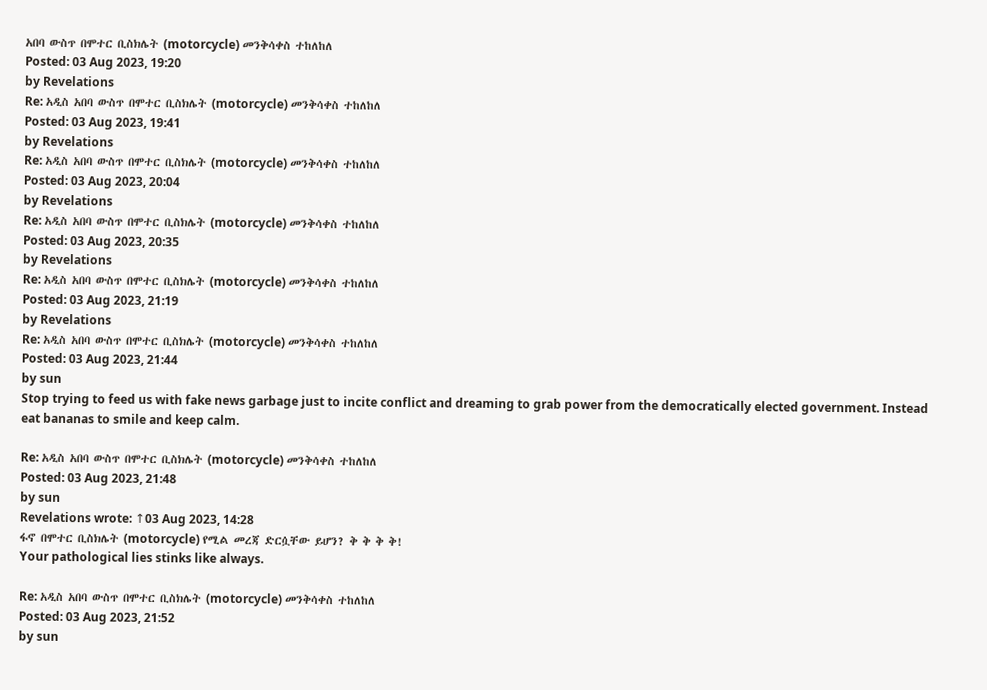አበባ ውስጥ በሞተር ቢስክሌት (motorcycle) መንቅሳቀስ ተከለከለ
Posted: 03 Aug 2023, 19:20
by Revelations
Re: አዲስ አበባ ውስጥ በሞተር ቢስክሌት (motorcycle) መንቅሳቀስ ተከለከለ
Posted: 03 Aug 2023, 19:41
by Revelations
Re: አዲስ አበባ ውስጥ በሞተር ቢስክሌት (motorcycle) መንቅሳቀስ ተከለከለ
Posted: 03 Aug 2023, 20:04
by Revelations
Re: አዲስ አበባ ውስጥ በሞተር ቢስክሌት (motorcycle) መንቅሳቀስ ተከለከለ
Posted: 03 Aug 2023, 20:35
by Revelations
Re: አዲስ አበባ ውስጥ በሞተር ቢስክሌት (motorcycle) መንቅሳቀስ ተከለከለ
Posted: 03 Aug 2023, 21:19
by Revelations
Re: አዲስ አበባ ውስጥ በሞተር ቢስክሌት (motorcycle) መንቅሳቀስ ተከለከለ
Posted: 03 Aug 2023, 21:44
by sun
Stop trying to feed us with fake news garbage just to incite conflict and dreaming to grab power from the democratically elected government. Instead eat bananas to smile and keep calm.

Re: አዲስ አበባ ውስጥ በሞተር ቢስክሌት (motorcycle) መንቅሳቀስ ተከለከለ
Posted: 03 Aug 2023, 21:48
by sun
Revelations wrote: ↑03 Aug 2023, 14:28
ፋኖ በሞተር ቢስክሌት (motorcycle) የሚል መረጃ ድርሷቸው ይሆን? ቅ ቅ ቅ ቅ!
Your pathological lies stinks like always.

Re: አዲስ አበባ ውስጥ በሞተር ቢስክሌት (motorcycle) መንቅሳቀስ ተከለከለ
Posted: 03 Aug 2023, 21:52
by sun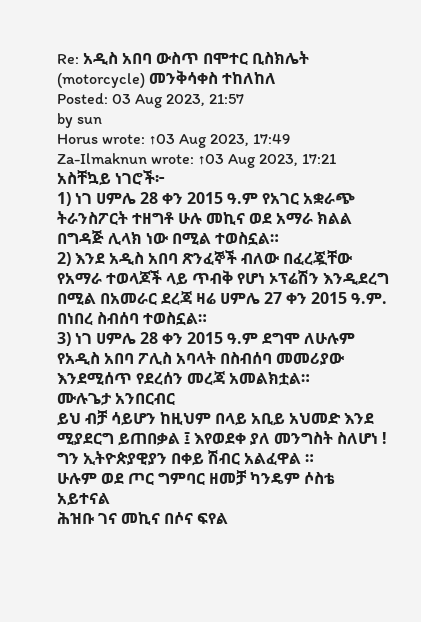Re: አዲስ አበባ ውስጥ በሞተር ቢስክሌት (motorcycle) መንቅሳቀስ ተከለከለ
Posted: 03 Aug 2023, 21:57
by sun
Horus wrote: ↑03 Aug 2023, 17:49
Za-Ilmaknun wrote: ↑03 Aug 2023, 17:21
አስቸኳይ ነገሮች፦
1) ነገ ሀምሌ 28 ቀን 2015 ዓ.ም የአገር አቋራጭ ትራንስፖርት ተዘግቶ ሁሉ መኪና ወደ አማራ ክልል በግዳጅ ሊላክ ነው በሚል ተወስኗል።
2) እንደ አዲስ አበባ ጽንፈኞች ብለው በፈረጇቸው የአማራ ተወላጆች ላይ ጥብቅ የሆነ ኦፕሬሽን እንዲደረግ በሚል በአመራር ደረጃ ዛሬ ሀምሌ 27 ቀን 2015 ዓ.ም. በነበረ ስብሰባ ተወስኗል።
3) ነገ ሀምሌ 28 ቀን 2015 ዓ.ም ደግሞ ለሁሉም የአዲስ አበባ ፖሊስ አባላት በስብሰባ መመሪያው እንደሚሰጥ የደረሰን መረጃ አመልክቷል።
ሙሉጌታ አንበርብር
ይህ ብቻ ሳይሆን ከዚህም በላይ አቢይ አህመድ እንደ ሚያደርግ ይጠበቃል ፤ እየወደቀ ያለ መንግስት ስለሆነ !
ግን ኢትዮጵያዊያን በቀይ ሽብር አልፈዋል ።
ሁሉም ወደ ጦር ግምባር ዘመቻ ካንዴም ሶስቴ አይተናል
ሕዝቡ ገና መኪና በሶና ፍየል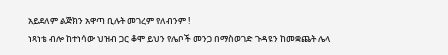አይደለም ልጅክን አዋጣ ቢሉት መገረም የለብንም !
ነጻነቴ ብሎ ከተነሳው ህዝብ ጋር ቆሞ ይህን የሌቦች መንጋ በማስወገድ ጉዳዩን ከመቋጨት ሌላ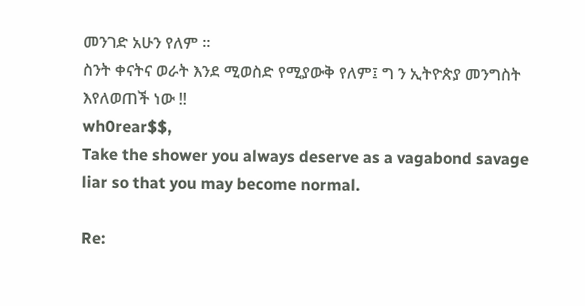መንገድ አሁን የለም ።
ስንት ቀናትና ወራት እንደ ሚወስድ የሚያውቅ የለም፤ ግ ን ኢትዮጵያ መንግስት እየለወጠች ነው !!
wh0rear$$,
Take the shower you always deserve as a vagabond savage liar so that you may become normal.

Re: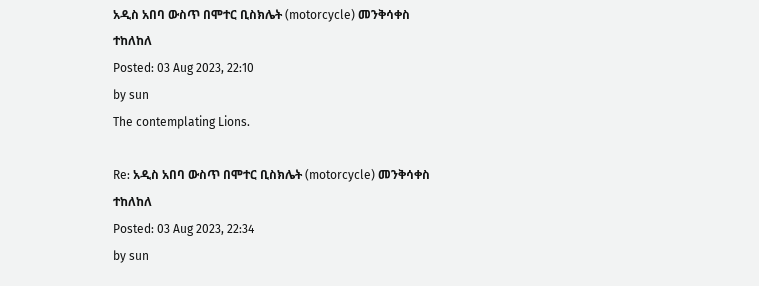አዲስ አበባ ውስጥ በሞተር ቢስክሌት (motorcycle) መንቅሳቀስ ተከለከለ
Posted: 03 Aug 2023, 22:10
by sun
The contemplating Lions.

Re: አዲስ አበባ ውስጥ በሞተር ቢስክሌት (motorcycle) መንቅሳቀስ ተከለከለ
Posted: 03 Aug 2023, 22:34
by sun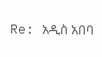Re: አዲስ አበባ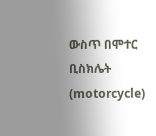ውስጥ በሞተር ቢስክሌት (motorcycle)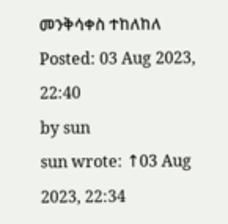መንቅሳቀስ ተከለከለ
Posted: 03 Aug 2023, 22:40
by sun
sun wrote: ↑03 Aug 2023, 22:34